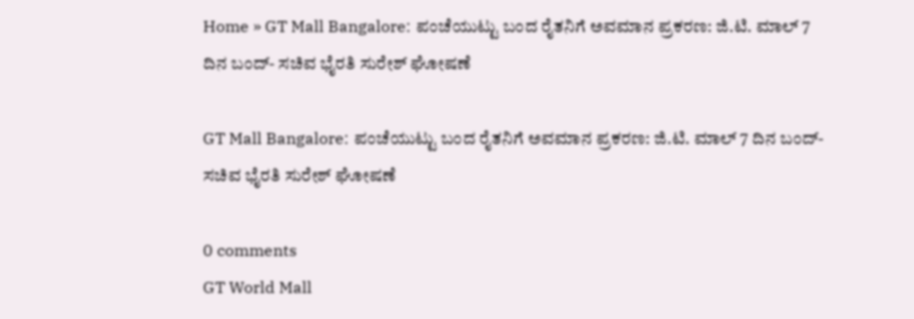Home » GT Mall Bangalore: ಪಂಚೆಯುಟ್ಟು ಬಂದ ರೈತನಿಗೆ ಅವಮಾನ ಪ್ರಕರಣ: ಜಿ.ಟಿ. ಮಾಲ್‌ 7 ದಿನ ಬಂದ್‌- ಸಚಿವ ಭೈರತಿ ಸುರೇಶ್‌ ಘೋಷಣೆ

GT Mall Bangalore: ಪಂಚೆಯುಟ್ಟು ಬಂದ ರೈತನಿಗೆ ಅವಮಾನ ಪ್ರಕರಣ: ಜಿ.ಟಿ. ಮಾಲ್‌ 7 ದಿನ ಬಂದ್‌- ಸಚಿವ ಭೈರತಿ ಸುರೇಶ್‌ ಘೋಷಣೆ

0 comments
GT World Mall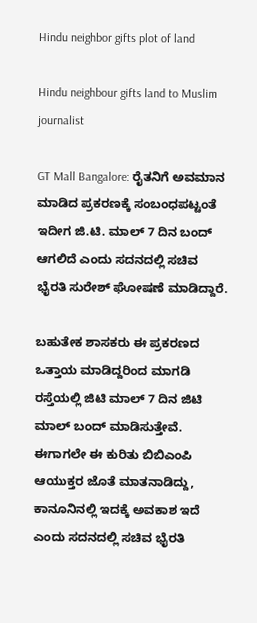Hindu neighbor gifts plot of land

Hindu neighbour gifts land to Muslim journalist

GT Mall Bangalore: ರೈತನಿಗೆ ಅವಮಾನ ಮಾಡಿದ ಪ್ರಕರಣಕ್ಕೆ ಸಂಬಂಧಪಟ್ಟಂತೆ ಇದೀಗ ಜಿ.ಟಿ. ಮಾಲ್‌ 7 ದಿನ ಬಂದ್‌ ಆಗಲಿದೆ ಎಂದು ಸದನದಲ್ಲಿ ಸಚಿವ ಭೈರತಿ ಸುರೇಶ್‌ ಘೋಷಣೆ ಮಾಡಿದ್ದಾರೆ.

ಬಹುತೇಕ ಶಾಸಕರು ಈ ಪ್ರಕರಣದ ಒತ್ತಾಯ ಮಾಡಿದ್ದರಿಂದ ಮಾಗಡಿ ರಸ್ತೆಯಲ್ಲಿ ಜಿಟಿ ಮಾಲ್‌ 7 ದಿನ ಜಿಟಿ ಮಾಲ್‌ ಬಂದ್‌ ಮಾಡಿಸುತ್ತೇವೆ. ಈಗಾಗಲೇ ಈ ಕುರಿತು ಬಿಬಿಎಂಪಿ ಆಯುಕ್ತರ ಜೊತೆ ಮಾತನಾಡಿದ್ದು, ಕಾನೂನಿನಲ್ಲಿ ಇದಕ್ಕೆ ಅವಕಾಶ ಇದೆ ಎಂದು ಸದನದಲ್ಲಿ ಸಚಿವ ಭೈರತಿ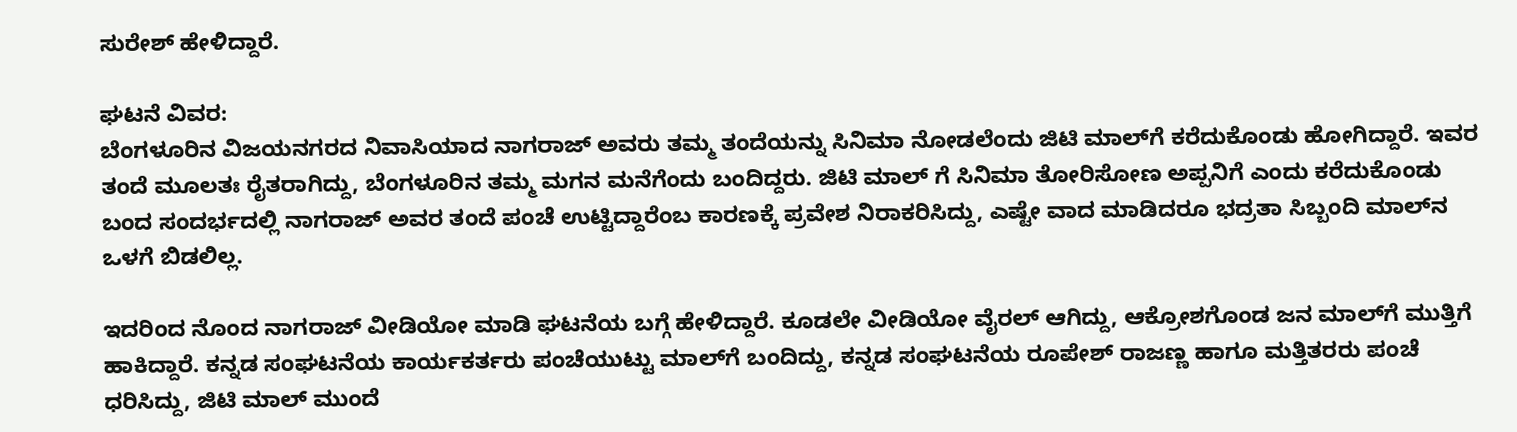ಸುರೇಶ್‌ ಹೇಳಿದ್ದಾರೆ.

ಘಟನೆ ವಿವರ:
ಬೆಂಗಳೂರಿನ ವಿಜಯನಗರದ ನಿವಾಸಿಯಾದ ನಾಗರಾಜ್‌ ಅವರು ತಮ್ಮ ತಂದೆಯನ್ನು ಸಿನಿಮಾ ನೋಡಲೆಂದು ಜಿಟಿ ಮಾಲ್‌ಗೆ ಕರೆದುಕೊಂಡು ಹೋಗಿದ್ದಾರೆ. ಇವರ ತಂದೆ ಮೂಲತಃ ರೈತರಾಗಿದ್ದು, ಬೆಂಗಳೂರಿನ ತಮ್ಮ ಮಗನ ಮನೆಗೆಂದು ಬಂದಿದ್ದರು. ಜಿಟಿ ಮಾಲ್‌ ಗೆ ಸಿನಿಮಾ ತೋರಿಸೋಣ ಅಪ್ಪನಿಗೆ ಎಂದು ಕರೆದುಕೊಂಡು ಬಂದ ಸಂದರ್ಭದಲ್ಲಿ ನಾಗರಾಜ್‌ ಅವರ ತಂದೆ ಪಂಚೆ ಉಟ್ಟಿದ್ದಾರೆಂಬ ಕಾರಣಕ್ಕೆ ಪ್ರವೇಶ ನಿರಾಕರಿಸಿದ್ದು, ಎಷ್ಟೇ ವಾದ ಮಾಡಿದರೂ ಭದ್ರತಾ ಸಿಬ್ಬಂದಿ ಮಾಲ್‌ನ ಒಳಗೆ ಬಿಡಲಿಲ್ಲ.

ಇದರಿಂದ ನೊಂದ ನಾಗರಾಜ್‌ ವೀಡಿಯೋ ಮಾಡಿ ಘಟನೆಯ ಬಗ್ಗೆ ಹೇಳಿದ್ದಾರೆ. ಕೂಡಲೇ ವೀಡಿಯೋ ವೈರಲ್‌ ಆಗಿದ್ದು, ಆಕ್ರೋಶಗೊಂಡ ಜನ ಮಾಲ್‌ಗೆ ಮುತ್ತಿಗೆ ಹಾಕಿದ್ದಾರೆ. ಕನ್ನಡ ಸಂಘಟನೆಯ ಕಾರ್ಯಕರ್ತರು ಪಂಚೆಯುಟ್ಟು ಮಾಲ್‌ಗೆ ಬಂದಿದ್ದು, ಕನ್ನಡ ಸಂಘಟನೆಯ ರೂಪೇಶ್‌ ರಾಜಣ್ಣ ಹಾಗೂ ಮತ್ತಿತರರು ಪಂಚೆ ಧರಿಸಿದ್ದು, ಜಿಟಿ ಮಾಲ್‌ ಮುಂದೆ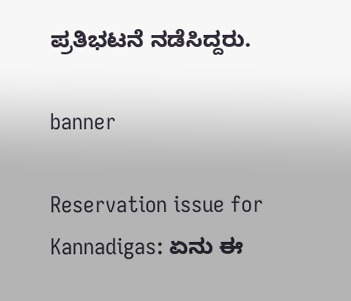ಪ್ರತಿಭಟನೆ ನಡೆಸಿದ್ದರು.

banner

Reservation issue for Kannadigas: ಏನು ಈ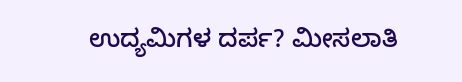ಉದ್ಯಮಿಗಳ ದರ್ಪ? ಮೀಸಲಾತಿ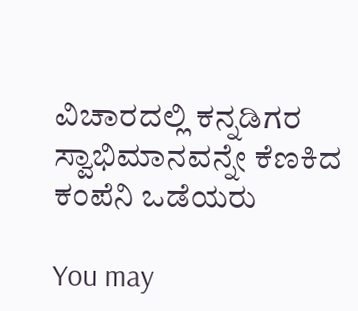ವಿಚಾರದಲ್ಲಿ ಕನ್ನಡಿಗರ ಸ್ವಾಭಿಮಾನವನ್ನೇ ಕೆಣಕಿದ ಕಂಪೆನಿ ಒಡೆಯರು

You may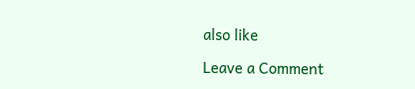also like

Leave a Comment